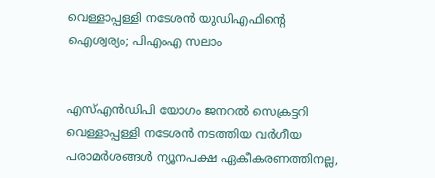വെള്ളാപ്പള്ളി നടേശന്‍ യുഡിഎഫിന്റെ ഐശ്വര്യം; പിഎംഎ സലാം


എസ്എന്‍ഡിപി യോഗം ജനറല്‍ സെക്രട്ടറി വെള്ളാപ്പള്ളി നടേശന്‍ നടത്തിയ വര്‍ഗീയ പരാമര്‍ശങ്ങള്‍ ന്യൂനപക്ഷ ഏകീകരണത്തിനല്ല,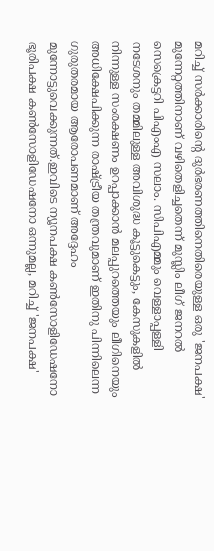മറിച്ച് സര്‍ക്കാരിന്റെ ദുര്‍ഭരണത്തിനെതിരെയുള്ള ഒരു 'ജനപക്ഷ' മുന്നേറ്റത്തിനാണ് വഴിതെളിച്ചതെന്ന് മുസ്ലിം ലീഗ് ജനറല്‍ സെക്രെട്ടറി പിഎംഎ സലാം. സിപിഎമ്മും വെള്ളാപ്പള്ളി നടേശനും തമ്മിലുള്ള അവിശുദ്ധ കൂട്ടുകെട്ടും, കേസുകളില്‍ നിന്നുള്ള സംരക്ഷണം ഉറപ്പാക്കാന്‍ മലപ്പുറത്തെയും ലീഗിനെയും അധിക്ഷേപിക്കുന്ന രാഷ്ട്രീയ തന്ത്രവുമാണ് ഇതിനു പിന്നിലെന്ന ഗുരുതരമായ ആരോപണമാണ് അദ്ദേഹം മുന്നോട്ടുവെക്കുന്നത്.ഇവിടെ ന്യൂനപക്ഷ കണ്‍സോളിഡേഷനോ ഭൂരിപക്ഷ കണ്‍സോളിഡേഷനോ ഒന്നുമല്ല, മറിച്ച് 'ജനപക്ഷ'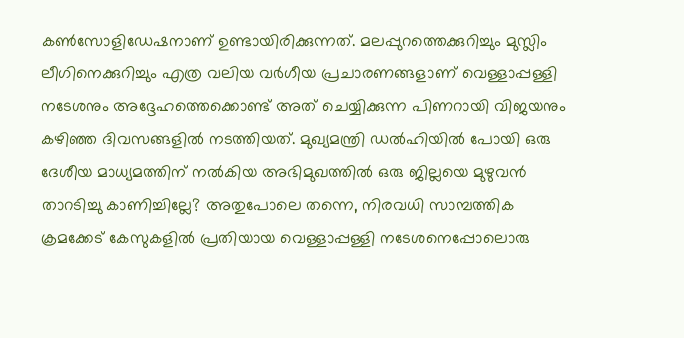കണ്‍സോളിഡേഷനാണ് ഉണ്ടായിരിക്കുന്നത്. മലപ്പുറത്തെക്കുറിച്ചും മുസ്ലിം ലീഗിനെക്കുറിച്ചും എത്ര വലിയ വര്‍ഗീയ പ്രചാരണങ്ങളാണ് വെള്ളാപ്പള്ളി നടേശനും അദ്ദേഹത്തെക്കൊണ്ട് അത് ചെയ്യിക്കുന്ന പിണറായി വിജയനും കഴിഞ്ഞ ദിവസങ്ങളില്‍ നടത്തിയത്. മുഖ്യമന്ത്രി ഡല്‍ഹിയില്‍ പോയി ഒരു ദേശീയ മാധ്യമത്തിന് നല്‍കിയ അഭിമുഖത്തില്‍ ഒരു ജില്ലയെ മുഴുവന്‍ താറടിച്ചു കാണിച്ചില്ലേ? അതുപോലെ തന്നെ, നിരവധി സാമ്പത്തിക ക്രമക്കേട് കേസുകളില്‍ പ്രതിയായ വെള്ളാപ്പള്ളി നടേശനെപ്പോലൊരു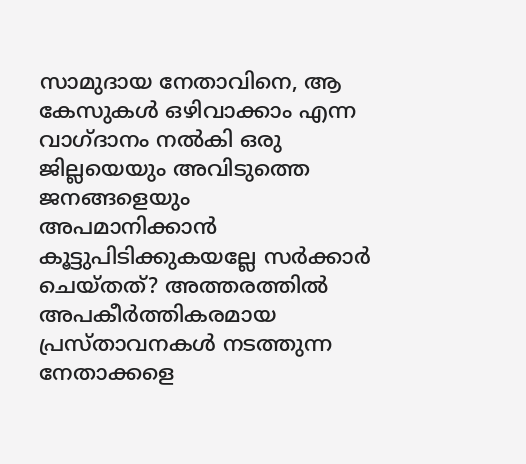സാമുദായ നേതാവിനെ, ആ കേസുകള്‍ ഒഴിവാക്കാം എന്ന വാഗ്ദാനം നല്‍കി ഒരു ജില്ലയെയും അവിടുത്തെ ജനങ്ങളെയും അപമാനിക്കാന്‍ കൂട്ടുപിടിക്കുകയല്ലേ സര്‍ക്കാര്‍ ചെയ്തത്? അത്തരത്തില്‍ അപകീര്‍ത്തികരമായ പ്രസ്താവനകള്‍ നടത്തുന്ന നേതാക്കളെ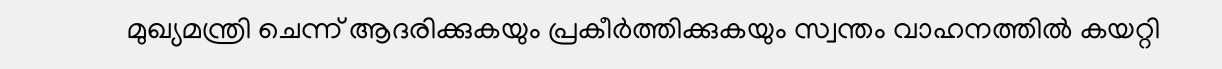മുഖ്യമന്ത്രി ചെന്ന് ആദരിക്കുകയും പ്രകീര്‍ത്തിക്കുകയും സ്വന്തം വാഹനത്തില്‍ കയറ്റി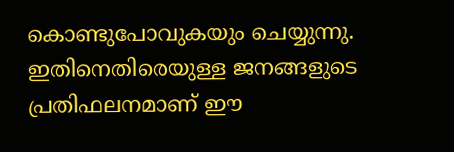കൊണ്ടുപോവുകയും ചെയ്യുന്നു. ഇതിനെതിരെയുള്ള ജനങ്ങളുടെ പ്രതിഫലനമാണ് ഈ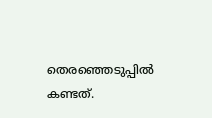തെരഞ്ഞെടുപ്പില്‍ കണ്ടത്.